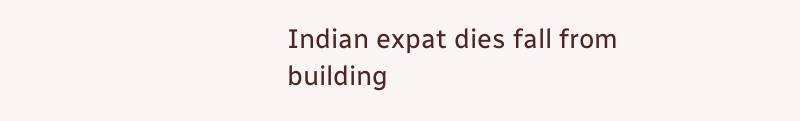Indian expat dies fall from building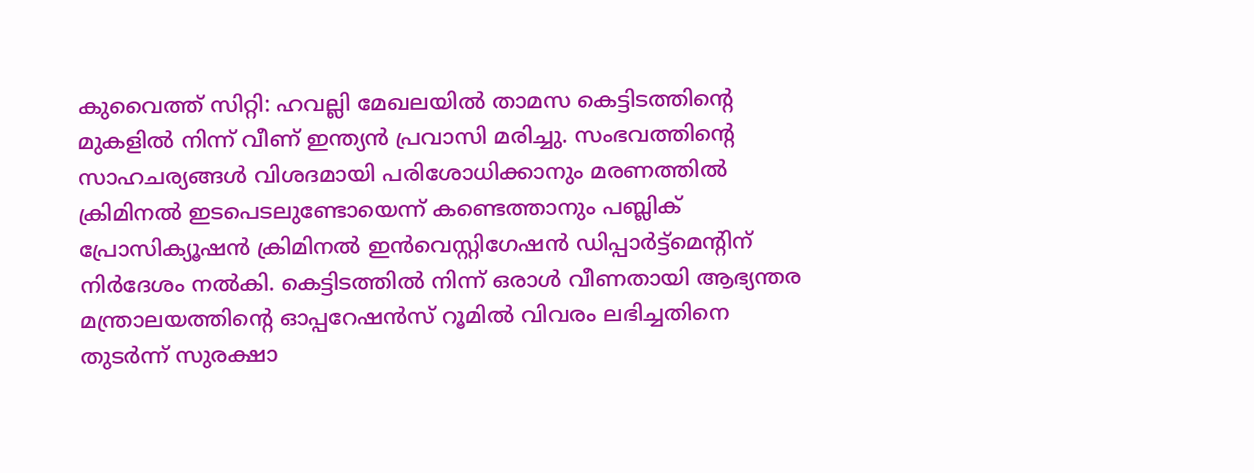കുവൈത്ത് സിറ്റി: ഹവല്ലി മേഖലയിൽ താമസ കെട്ടിടത്തിന്റെ മുകളിൽ നിന്ന് വീണ് ഇന്ത്യൻ പ്രവാസി മരിച്ചു. സംഭവത്തിന്റെ സാഹചര്യങ്ങൾ വിശദമായി പരിശോധിക്കാനും മരണത്തിൽ ക്രിമിനൽ ഇടപെടലുണ്ടോയെന്ന് കണ്ടെത്താനും പബ്ലിക് പ്രോസിക്യൂഷൻ ക്രിമിനൽ ഇൻവെസ്റ്റിഗേഷൻ ഡിപ്പാർട്ട്മെന്റിന് നിർദേശം നൽകി. കെട്ടിടത്തിൽ നിന്ന് ഒരാൾ വീണതായി ആഭ്യന്തര മന്ത്രാലയത്തിന്റെ ഓപ്പറേഷൻസ് റൂമിൽ വിവരം ലഭിച്ചതിനെ തുടർന്ന് സുരക്ഷാ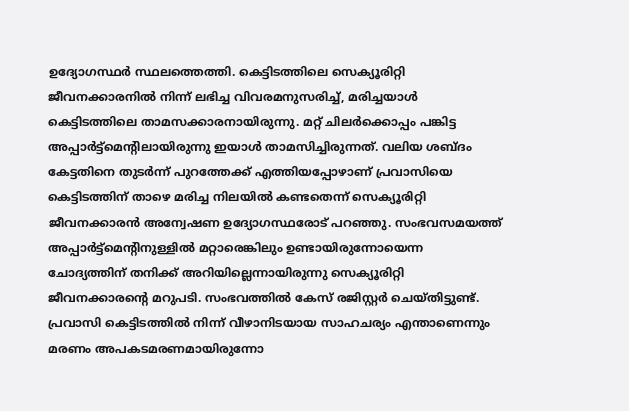ഉദ്യോഗസ്ഥർ സ്ഥലത്തെത്തി. കെട്ടിടത്തിലെ സെക്യൂരിറ്റി ജീവനക്കാരനിൽ നിന്ന് ലഭിച്ച വിവരമനുസരിച്ച്, മരിച്ചയാൾ കെട്ടിടത്തിലെ താമസക്കാരനായിരുന്നു. മറ്റ് ചിലർക്കൊപ്പം പങ്കിട്ട അപ്പാർട്ട്മെന്റിലായിരുന്നു ഇയാൾ താമസിച്ചിരുന്നത്. വലിയ ശബ്ദം കേട്ടതിനെ തുടർന്ന് പുറത്തേക്ക് എത്തിയപ്പോഴാണ് പ്രവാസിയെ കെട്ടിടത്തിന് താഴെ മരിച്ച നിലയിൽ കണ്ടതെന്ന് സെക്യൂരിറ്റി ജീവനക്കാരൻ അന്വേഷണ ഉദ്യോഗസ്ഥരോട് പറഞ്ഞു. സംഭവസമയത്ത് അപ്പാർട്ട്മെന്റിനുള്ളിൽ മറ്റാരെങ്കിലും ഉണ്ടായിരുന്നോയെന്ന ചോദ്യത്തിന് തനിക്ക് അറിയില്ലെന്നായിരുന്നു സെക്യൂരിറ്റി ജീവനക്കാരന്റെ മറുപടി. സംഭവത്തിൽ കേസ് രജിസ്റ്റർ ചെയ്തിട്ടുണ്ട്. പ്രവാസി കെട്ടിടത്തിൽ നിന്ന് വീഴാനിടയായ സാഹചര്യം എന്താണെന്നും മരണം അപകടമരണമായിരുന്നോ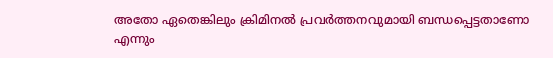അതോ ഏതെങ്കിലും ക്രിമിനൽ പ്രവർത്തനവുമായി ബന്ധപ്പെട്ടതാണോ എന്നും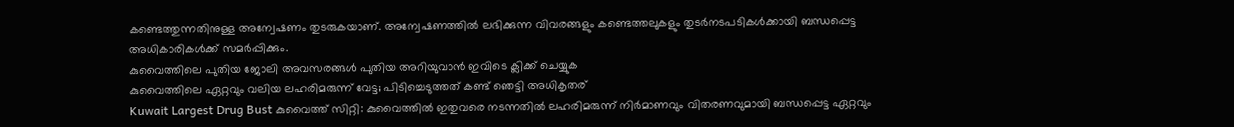കണ്ടെത്തുന്നതിനുള്ള അന്വേഷണം തുടരുകയാണ്. അന്വേഷണത്തിൽ ലഭിക്കുന്ന വിവരങ്ങളും കണ്ടെത്തലുകളും തുടർനടപടികൾക്കായി ബന്ധപ്പെട്ട അധികാരികൾക്ക് സമർപ്പിക്കും.
കുവൈത്തിലെ പുതിയ ജോലി അവസരങ്ങൾ പുതിയ അറിയുവാൻ ഇവിടെ ക്ലിക്ക് ചെയ്യുക
കുവൈത്തിലെ ഏറ്റവും വലിയ ലഹരിമരുന്ന് വേട്ട; പിടിച്ചെടുത്തത് കണ്ട് ഞെട്ടി അധികൃതര്
Kuwait Largest Drug Bust കുവൈത്ത് സിറ്റി: കുവൈത്തിൽ ഇതുവരെ നടന്നതിൽ ലഹരിമരുന്ന് നിർമാണവും വിതരണവുമായി ബന്ധപ്പെട്ട ഏറ്റവും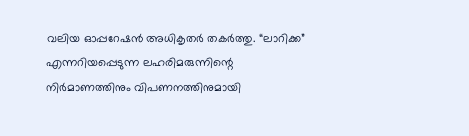വലിയ ഓപ്പറേഷൻ അധികൃതർ തകർത്തു. “ലാറിക്ക” എന്നറിയപ്പെടുന്ന ലഹരിമരുന്നിന്റെ നിർമാണത്തിനും വിപണനത്തിനുമായി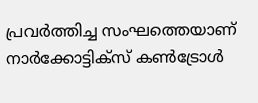പ്രവർത്തിച്ച സംഘത്തെയാണ് നാർക്കോട്ടിക്സ് കൺട്രോൾ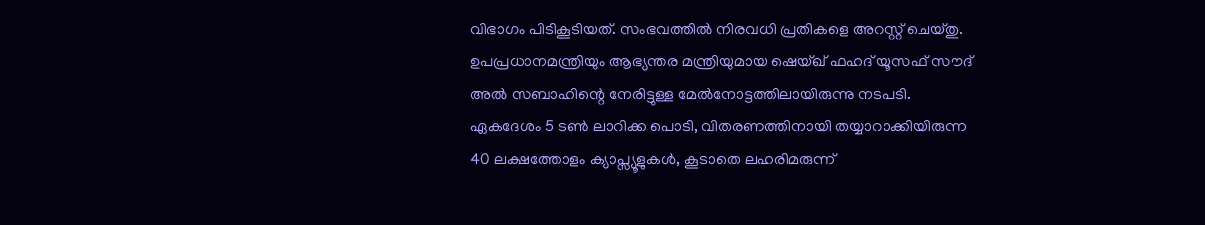വിഭാഗം പിടികൂടിയത്. സംഭവത്തിൽ നിരവധി പ്രതികളെ അറസ്റ്റ് ചെയ്തു. ഉപപ്രധാനമന്ത്രിയും ആഭ്യന്തര മന്ത്രിയുമായ ഷെയ്ഖ് ഫഹദ് യൂസഫ് സൗദ് അൽ സബാഹിന്റെ നേരിട്ടുള്ള മേൽനോട്ടത്തിലായിരുന്നു നടപടി. ഏകദേശം 5 ടൺ ലാറിക്ക പൊടി, വിതരണത്തിനായി തയ്യാറാക്കിയിരുന്ന 40 ലക്ഷത്തോളം ക്യാപ്സ്യൂളുകൾ, കൂടാതെ ലഹരിമരുന്ന്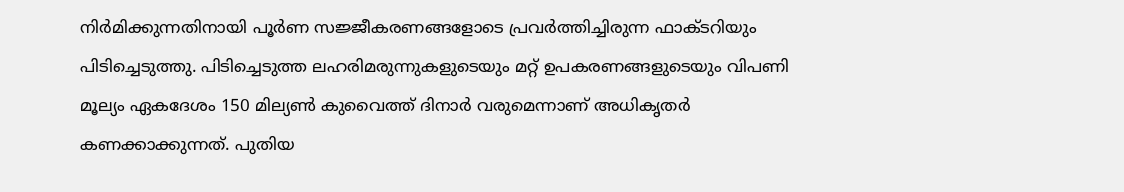നിർമിക്കുന്നതിനായി പൂർണ സജ്ജീകരണങ്ങളോടെ പ്രവർത്തിച്ചിരുന്ന ഫാക്ടറിയും പിടിച്ചെടുത്തു. പിടിച്ചെടുത്ത ലഹരിമരുന്നുകളുടെയും മറ്റ് ഉപകരണങ്ങളുടെയും വിപണി മൂല്യം ഏകദേശം 150 മില്യൺ കുവൈത്ത് ദിനാർ വരുമെന്നാണ് അധികൃതർ കണക്കാക്കുന്നത്. പുതിയ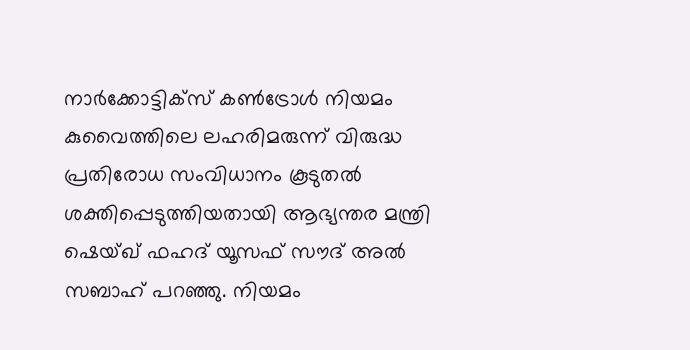നാർക്കോട്ടിക്സ് കൺട്രോൾ നിയമം കുവൈത്തിലെ ലഹരിമരുന്ന് വിരുദ്ധ പ്രതിരോധ സംവിധാനം കൂടുതൽ ശക്തിപ്പെടുത്തിയതായി ആഭ്യന്തര മന്ത്രി ഷെയ്ഖ് ഫഹദ് യൂസഫ് സൗദ് അൽ സബാഹ് പറഞ്ഞു. നിയമം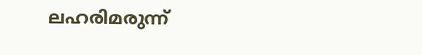ലഹരിമരുന്ന്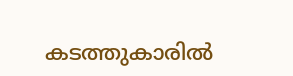കടത്തുകാരിൽ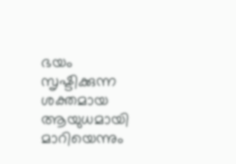ഭയം സൃഷ്ടിക്കുന്ന ശക്തമായ ആയുധമായി മാറിയെന്നും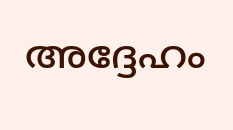അദ്ദേഹം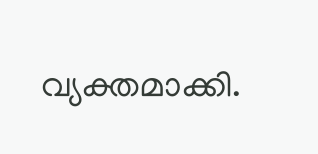വ്യക്തമാക്കി.